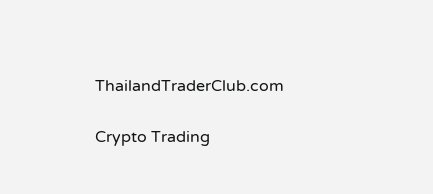ThailandTraderClub.com

Crypto Trading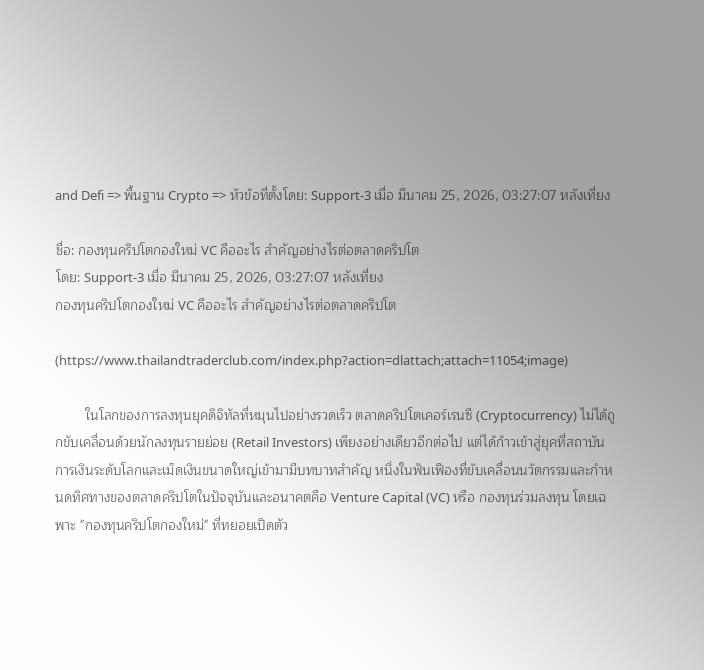and Defi => พื้นฐาน Crypto => หัวข้อที่ตั้งโดย: Support-3 เมื่อ มีนาคม 25, 2026, 03:27:07 หลังเที่ยง

ชื่อ: กองทุนคริปโตกองใหม่ VC คืออะไร สำคัญอย่างไรต่อตลาดคริปโต
โดย: Support-3 เมื่อ มีนาคม 25, 2026, 03:27:07 หลังเที่ยง
กองทุนคริปโตกองใหม่ VC คืออะไร สำคัญอย่างไรต่อตลาดคริปโต

(https://www.thailandtraderclub.com/index.php?action=dlattach;attach=11054;image)

        ในโลกของการลงทุนยุคดิจิทัลที่หมุนไปอย่างรวดเร็ว ตลาดคริปโตเคอร์เรนซี (Cryptocurrency) ไม่ได้ถูกขับเคลื่อนด้วยนักลงทุนรายย่อย (Retail Investors) เพียงอย่างเดียวอีกต่อไป แต่ได้ก้าวเข้าสู่ยุคที่สถาบันการเงินระดับโลกและเม็ดเงินขนาดใหญ่เข้ามามีบทบาทสำคัญ หนึ่งในฟันเฟืองที่ขับเคลื่อนนวัตกรรมและกำหนดทิศทางของตลาดคริปโตในปัจจุบันและอนาคตคือ Venture Capital (VC) หรือ กองทุนร่วมลงทุน โดยเฉพาะ "กองทุนคริปโตกองใหม่" ที่ทยอยเปิดตัว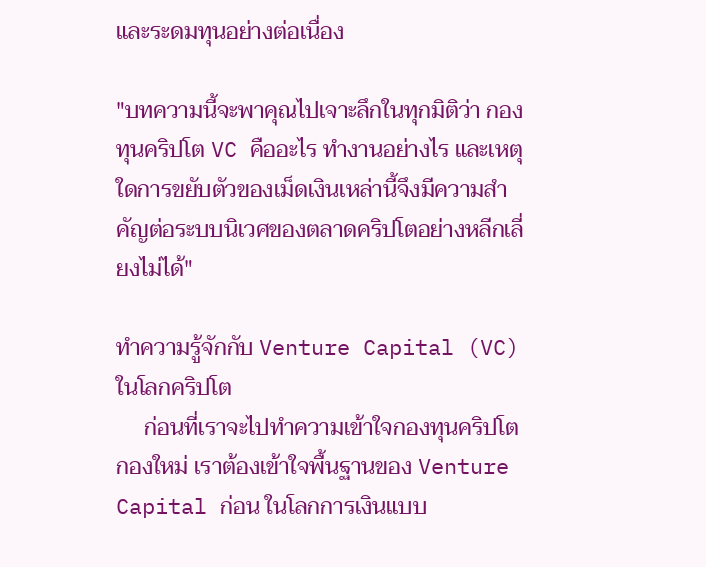และระดมทุนอย่างต่อเนื่อง

"บทความนี้จะพาคุณไปเจาะลึกในทุกมิติว่า กองทุนคริปโต VC คืออะไร ทำงานอย่างไร และเหตุใดการขยับตัวของเม็ดเงินเหล่านี้จึงมีความสำคัญต่อระบบนิเวศของตลาดคริปโตอย่างหลีกเลี่ยงไม่ได้"

ทำความรู้จักกับ Venture Capital (VC) ในโลกคริปโต
     ก่อนที่เราจะไปทำความเข้าใจกองทุนคริปโตกองใหม่ เราต้องเข้าใจพื้นฐานของ Venture Capital ก่อน ในโลกการเงินแบบ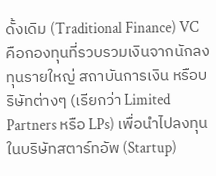ดั้งเดิม (Traditional Finance) VC คือกองทุนที่รวบรวมเงินจากนักลงทุนรายใหญ่ สถาบันการเงิน หรือบริษัทต่างๆ (เรียกว่า Limited Partners หรือ LPs) เพื่อนำไปลงทุนในบริษัทสตาร์ทอัพ (Startup)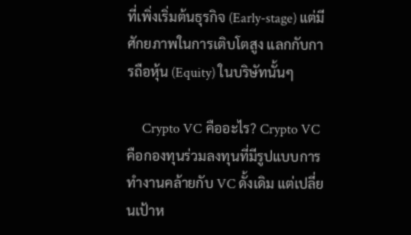ที่เพิ่งเริ่มต้นธุรกิจ (Early-stage) แต่มีศักยภาพในการเติบโตสูง แลกกับการถือหุ้น (Equity) ในบริษัทนั้นๆ

     Crypto VC คืออะไร? Crypto VC คือกองทุนร่วมลงทุนที่มีรูปแบบการทำงานคล้ายกับ VC ดั้งเดิม แต่เปลี่ยนเป้าห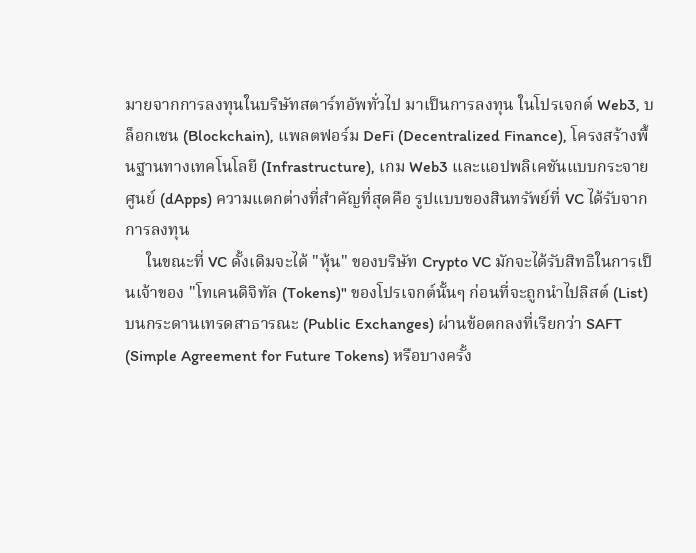มายจากการลงทุนในบริษัทสตาร์ทอัพทั่วไป มาเป็นการลงทุน ในโปรเจกต์ Web3, บล็อกเชน (Blockchain), แพลตฟอร์ม DeFi (Decentralized Finance), โครงสร้างพื้นฐานทางเทคโนโลยี (Infrastructure), เกม Web3 และแอปพลิเคชันแบบกระจายศูนย์ (dApps) ความแตกต่างที่สำคัญที่สุดคือ รูปแบบของสินทรัพย์ที่ VC ได้รับจากการลงทุน
     ในขณะที่ VC ดั้งเดิมจะได้ "หุ้น" ของบริษัท Crypto VC มักจะได้รับสิทธิในการเป็นเจ้าของ "โทเคนดิจิทัล (Tokens)" ของโปรเจกต์นั้นๆ ก่อนที่จะถูกนำไปลิสต์ (List) บนกระดานเทรดสาธารณะ (Public Exchanges) ผ่านข้อตกลงที่เรียกว่า SAFT (Simple Agreement for Future Tokens) หรือบางครั้ง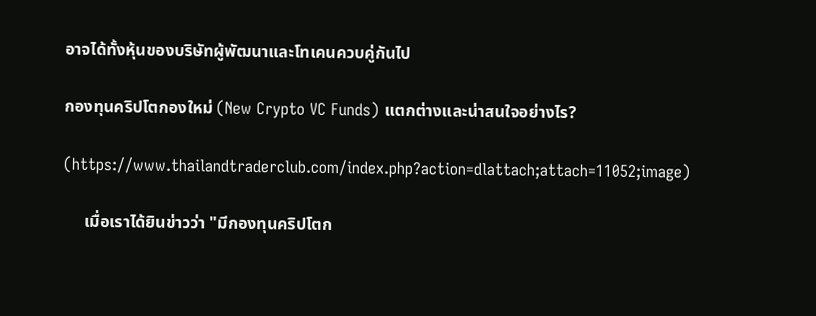อาจได้ทั้งหุ้นของบริษัทผู้พัฒนาและโทเคนควบคู่กันไป

กองทุนคริปโตกองใหม่ (New Crypto VC Funds) แตกต่างและน่าสนใจอย่างไร?

(https://www.thailandtraderclub.com/index.php?action=dlattach;attach=11052;image)

     เมื่อเราได้ยินข่าวว่า "มีกองทุนคริปโตก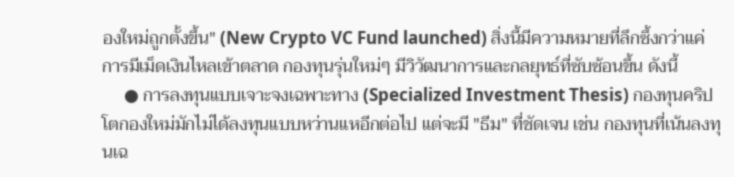องใหม่ถูกตั้งขึ้น" (New Crypto VC Fund launched) สิ่งนี้มีความหมายที่ลึกซึ้งกว่าแค่การมีเม็ดเงินไหลเข้าตลาด กองทุนรุ่นใหม่ๆ มีวิวัฒนาการและกลยุทธ์ที่ซับซ้อนขึ้น ดังนี้
     ● การลงทุนแบบเจาะจงเฉพาะทาง (Specialized Investment Thesis) กองทุนคริปโตกองใหม่มักไม่ได้ลงทุนแบบหว่านแหอีกต่อไป แต่จะมี "ธีม" ที่ชัดเจน เช่น กองทุนที่เน้นลงทุนเฉ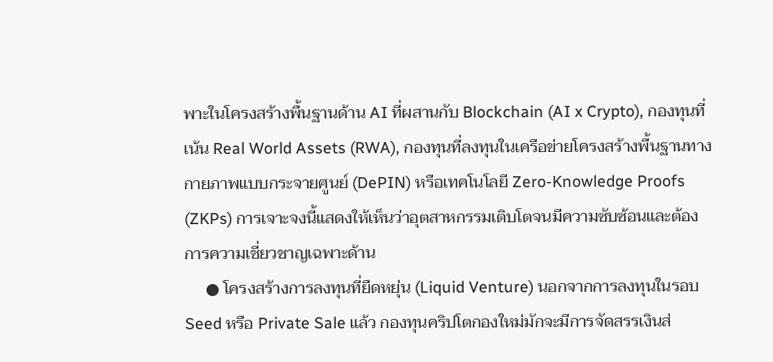พาะในโครงสร้างพื้นฐานด้าน AI ที่ผสานกับ Blockchain (AI x Crypto), กองทุนที่เน้น Real World Assets (RWA), กองทุนที่ลงทุนในเครือข่ายโครงสร้างพื้นฐานทางกายภาพแบบกระจายศูนย์ (DePIN) หรือเทคโนโลยี Zero-Knowledge Proofs (ZKPs) การเจาะจงนี้แสดงให้เห็นว่าอุตสาหกรรมเติบโตจนมีความซับซ้อนและต้องการความเชี่ยวชาญเฉพาะด้าน
     ● โครงสร้างการลงทุนที่ยืดหยุ่น (Liquid Venture) นอกจากการลงทุนในรอบ Seed หรือ Private Sale แล้ว กองทุนคริปโตกองใหม่มักจะมีการจัดสรรเงินส่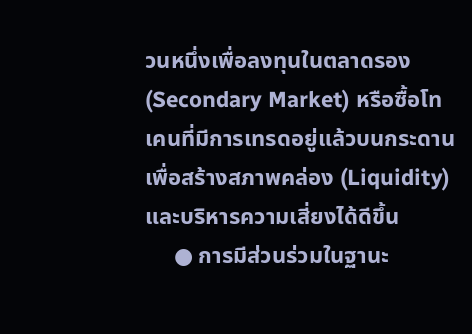วนหนึ่งเพื่อลงทุนในตลาดรอง (Secondary Market) หรือซื้อโทเคนที่มีการเทรดอยู่แล้วบนกระดาน เพื่อสร้างสภาพคล่อง (Liquidity) และบริหารความเสี่ยงได้ดีขึ้น
     ● การมีส่วนร่วมในฐานะ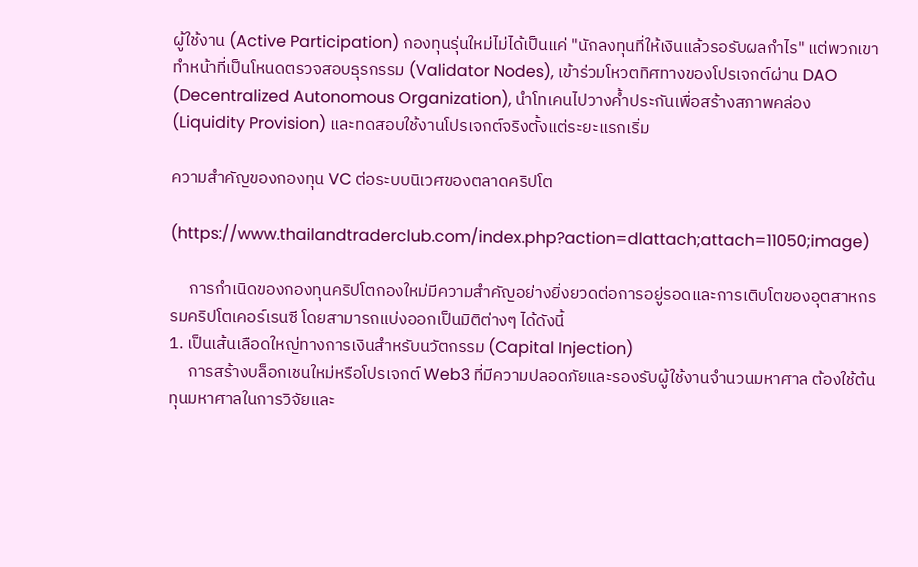ผู้ใช้งาน (Active Participation) กองทุนรุ่นใหม่ไม่ได้เป็นแค่ "นักลงทุนที่ให้เงินแล้วรอรับผลกำไร" แต่พวกเขาทำหน้าที่เป็นโหนดตรวจสอบธุรกรรม (Validator Nodes), เข้าร่วมโหวตทิศทางของโปรเจกต์ผ่าน DAO (Decentralized Autonomous Organization), นำโทเคนไปวางค้ำประกันเพื่อสร้างสภาพคล่อง (Liquidity Provision) และทดสอบใช้งานโปรเจกต์จริงตั้งแต่ระยะแรกเริ่ม

ความสำคัญของกองทุน VC ต่อระบบนิเวศของตลาดคริปโต

(https://www.thailandtraderclub.com/index.php?action=dlattach;attach=11050;image)

     การกำเนิดของกองทุนคริปโตกองใหม่มีความสำคัญอย่างยิ่งยวดต่อการอยู่รอดและการเติบโตของอุตสาหกรรมคริปโตเคอร์เรนซี โดยสามารถแบ่งออกเป็นมิติต่างๆ ได้ดังนี้
1. เป็นเส้นเลือดใหญ่ทางการเงินสำหรับนวัตกรรม (Capital Injection)
     การสร้างบล็อกเชนใหม่หรือโปรเจกต์ Web3 ที่มีความปลอดภัยและรองรับผู้ใช้งานจำนวนมหาศาล ต้องใช้ต้นทุนมหาศาลในการวิจัยและ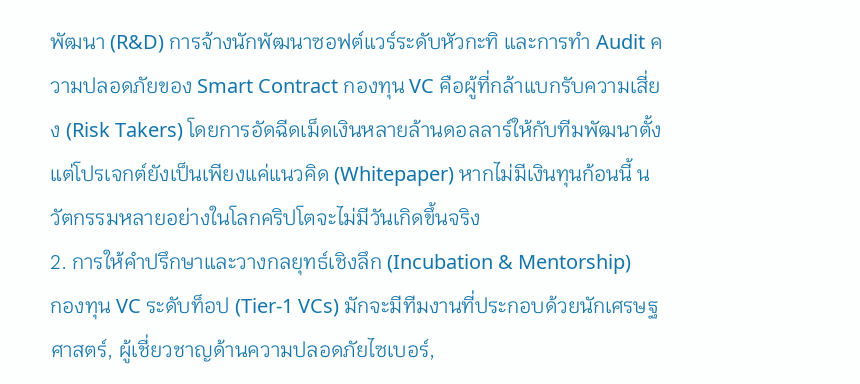พัฒนา (R&D) การจ้างนักพัฒนาซอฟต์แวร์ระดับหัวกะทิ และการทำ Audit ความปลอดภัยของ Smart Contract กองทุน VC คือผู้ที่กล้าแบกรับความเสี่ยง (Risk Takers) โดยการอัดฉีดเม็ดเงินหลายล้านดอลลาร์ให้กับทีมพัฒนาตั้งแต่โปรเจกต์ยังเป็นเพียงแค่แนวคิด (Whitepaper) หากไม่มีเงินทุนก้อนนี้ นวัตกรรมหลายอย่างในโลกคริปโตจะไม่มีวันเกิดขึ้นจริง
2. การให้คำปรึกษาและวางกลยุทธ์เชิงลึก (Incubation & Mentorship)
กองทุน VC ระดับท็อป (Tier-1 VCs) มักจะมีทีมงานที่ประกอบด้วยนักเศรษฐศาสตร์, ผู้เชี่ยวชาญด้านความปลอดภัยไซเบอร์,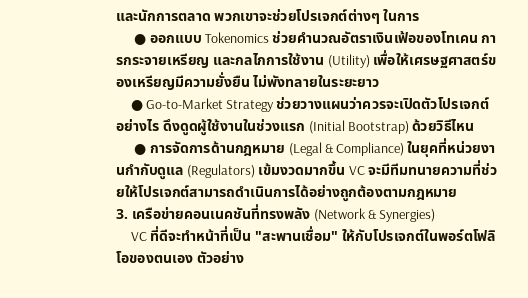และนักการตลาด พวกเขาจะช่วยโปรเจกต์ต่างๆ ในการ
     ● ออกแบบ Tokenomics ช่วยคำนวณอัตราเงินเฟ้อของโทเคน การกระจายเหรียญ และกลไกการใช้งาน (Utility) เพื่อให้เศรษฐศาสตร์ของเหรียญมีความยั่งยืน ไม่พังทลายในระยะยาว
     ● Go-to-Market Strategy ช่วยวางแผนว่าควรจะเปิดตัวโปรเจกต์อย่างไร ดึงดูดผู้ใช้งานในช่วงแรก (Initial Bootstrap) ด้วยวิธีไหน
     ● การจัดการด้านกฎหมาย (Legal & Compliance) ในยุคที่หน่วยงานกำกับดูแล (Regulators) เข้มงวดมากขึ้น VC จะมีทีมทนายความที่ช่วยให้โปรเจกต์สามารถดำเนินการได้อย่างถูกต้องตามกฎหมาย
3. เครือข่ายคอนเนคชันที่ทรงพลัง (Network & Synergies)
     VC ที่ดีจะทำหน้าที่เป็น "สะพานเชื่อม" ให้กับโปรเจกต์ในพอร์ตโฟลิโอของตนเอง ตัวอย่าง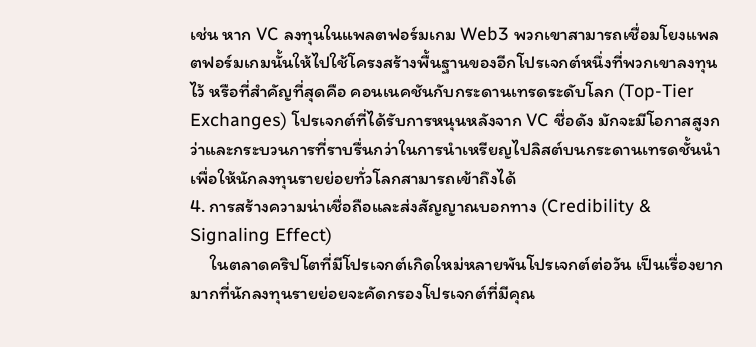เช่น หาก VC ลงทุนในแพลตฟอร์มเกม Web3 พวกเขาสามารถเชื่อมโยงแพลตฟอร์มเกมนั้นให้ไปใช้โครงสร้างพื้นฐานของอีกโปรเจกต์หนึ่งที่พวกเขาลงทุนไว้ หรือที่สำคัญที่สุดคือ คอนเนคชันกับกระดานเทรดระดับโลก (Top-Tier Exchanges) โปรเจกต์ที่ได้รับการหนุนหลังจาก VC ชื่อดัง มักจะมีโอกาสสูงกว่าและกระบวนการที่ราบรื่นกว่าในการนำเหรียญไปลิสต์บนกระดานเทรดชั้นนำ เพื่อให้นักลงทุนรายย่อยทั่วโลกสามารถเข้าถึงได้
4. การสร้างความน่าเชื่อถือและส่งสัญญาณบอกทาง (Credibility & Signaling Effect)
     ในตลาดคริปโตที่มีโปรเจกต์เกิดใหม่หลายพันโปรเจกต์ต่อวัน เป็นเรื่องยากมากที่นักลงทุนรายย่อยจะคัดกรองโปรเจกต์ที่มีคุณ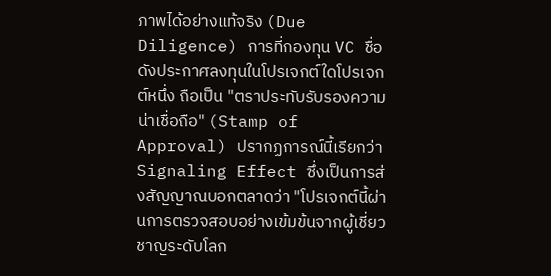ภาพได้อย่างแท้จริง (Due Diligence) การที่กองทุน VC ชื่อดังประกาศลงทุนในโปรเจกต์ใดโปรเจกต์หนึ่ง ถือเป็น "ตราประทับรับรองความน่าเชื่อถือ" (Stamp of Approval) ปรากฏการณ์นี้เรียกว่า Signaling Effect ซึ่งเป็นการส่งสัญญาณบอกตลาดว่า "โปรเจกต์นี้ผ่านการตรวจสอบอย่างเข้มข้นจากผู้เชี่ยวชาญระดับโลก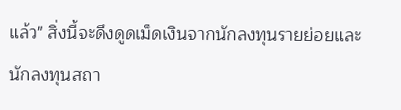แล้ว" สิ่งนี้จะดึงดูดเม็ดเงินจากนักลงทุนรายย่อยและนักลงทุนสถา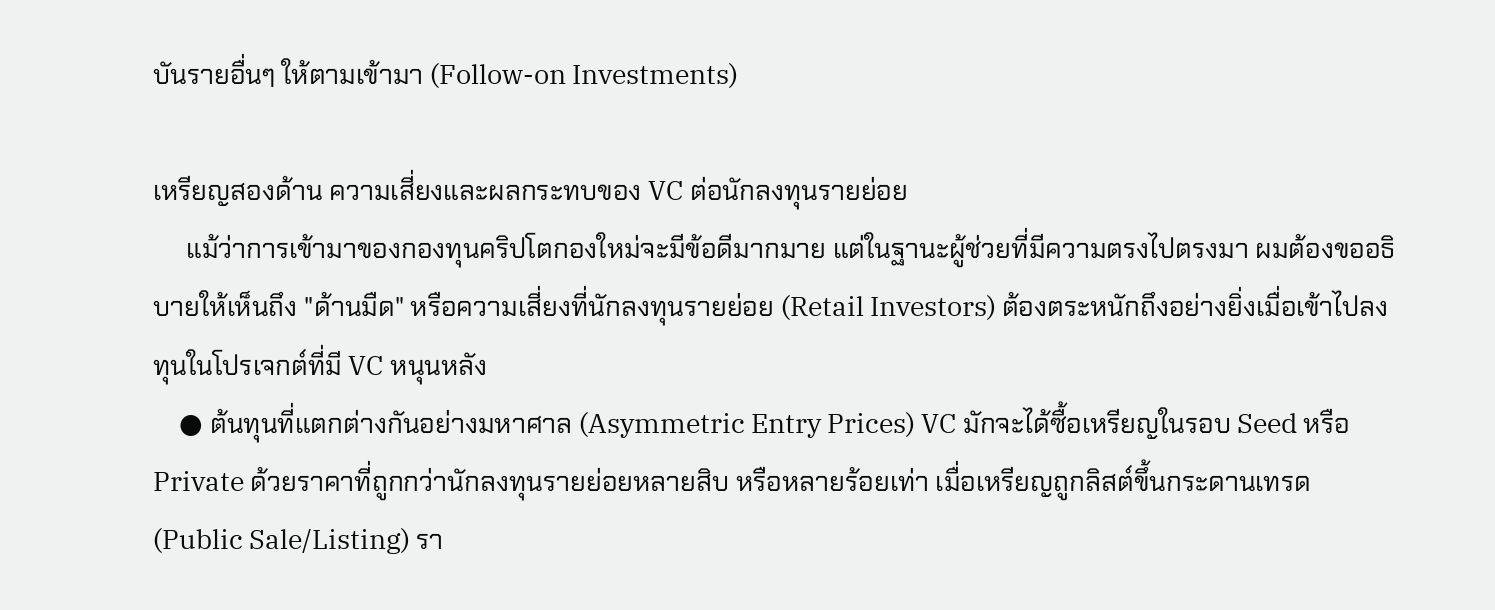บันรายอื่นๆ ให้ตามเข้ามา (Follow-on Investments)

เหรียญสองด้าน ความเสี่ยงและผลกระทบของ VC ต่อนักลงทุนรายย่อย
     แม้ว่าการเข้ามาของกองทุนคริปโตกองใหม่จะมีข้อดีมากมาย แต่ในฐานะผู้ช่วยที่มีความตรงไปตรงมา ผมต้องขออธิบายให้เห็นถึง "ด้านมืด" หรือความเสี่ยงที่นักลงทุนรายย่อย (Retail Investors) ต้องตระหนักถึงอย่างยิ่งเมื่อเข้าไปลงทุนในโปรเจกต์ที่มี VC หนุนหลัง
    ● ต้นทุนที่แตกต่างกันอย่างมหาศาล (Asymmetric Entry Prices) VC มักจะได้ซื้อเหรียญในรอบ Seed หรือ Private ด้วยราคาที่ถูกกว่านักลงทุนรายย่อยหลายสิบ หรือหลายร้อยเท่า เมื่อเหรียญถูกลิสต์ขึ้นกระดานเทรด (Public Sale/Listing) รา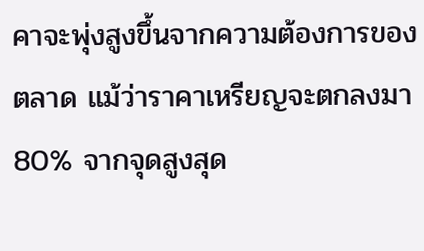คาจะพุ่งสูงขึ้นจากความต้องการของตลาด แม้ว่าราคาเหรียญจะตกลงมา 80% จากจุดสูงสุด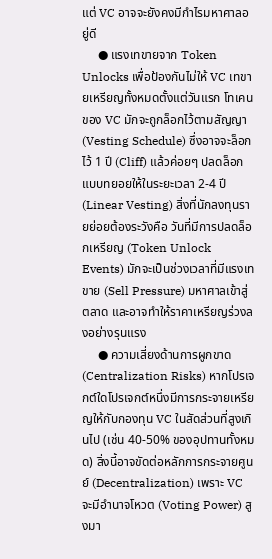แต่ VC อาจจะยังคงมีกำไรมหาศาลอยู่ดี
     ● แรงเทขายจาก Token Unlocks เพื่อป้องกันไม่ให้ VC เทขายเหรียญทั้งหมดตั้งแต่วันแรก โทเคนของ VC มักจะถูกล็อกไว้ตามสัญญา (Vesting Schedule) ซึ่งอาจจะล็อกไว้ 1 ปี (Cliff) แล้วค่อยๆ ปลดล็อกแบบทยอยให้ในระยะเวลา 2-4 ปี (Linear Vesting) สิ่งที่นักลงทุนรายย่อยต้องระวังคือ วันที่มีการปลดล็อกเหรียญ (Token Unlock Events) มักจะเป็นช่วงเวลาที่มีแรงเทขาย (Sell Pressure) มหาศาลเข้าสู่ตลาด และอาจทำให้ราคาเหรียญร่วงลงอย่างรุนแรง
     ● ความเสี่ยงด้านการผูกขาด (Centralization Risks) หากโปรเจกต์ใดโปรเจกต์หนึ่งมีการกระจายเหรียญให้กับกองทุน VC ในสัดส่วนที่สูงเกินไป (เช่น 40-50% ของอุปทานทั้งหมด) สิ่งนี้อาจขัดต่อหลักการกระจายศูนย์ (Decentralization) เพราะ VC จะมีอำนาจโหวต (Voting Power) สูงมา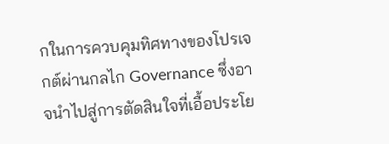กในการควบคุมทิศทางของโปรเจกต์ผ่านกลไก Governance ซึ่งอาจนำไปสู่การตัดสินใจที่เอื้อประโย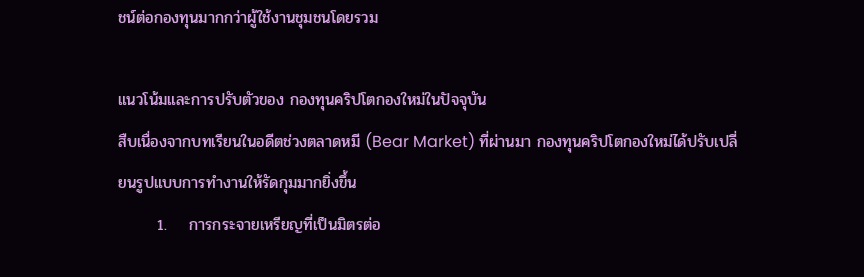ชน์ต่อกองทุนมากกว่าผู้ใช้งานชุมชนโดยรวม

แนวโน้มและการปรับตัวของ กองทุนคริปโตกองใหม่ในปัจจุบัน
สืบเนื่องจากบทเรียนในอดีตช่วงตลาดหมี (Bear Market) ที่ผ่านมา กองทุนคริปโตกองใหม่ได้ปรับเปลี่ยนรูปแบบการทำงานให้รัดกุมมากยิ่งขึ้น
       1.    การกระจายเหรียญที่เป็นมิตรต่อ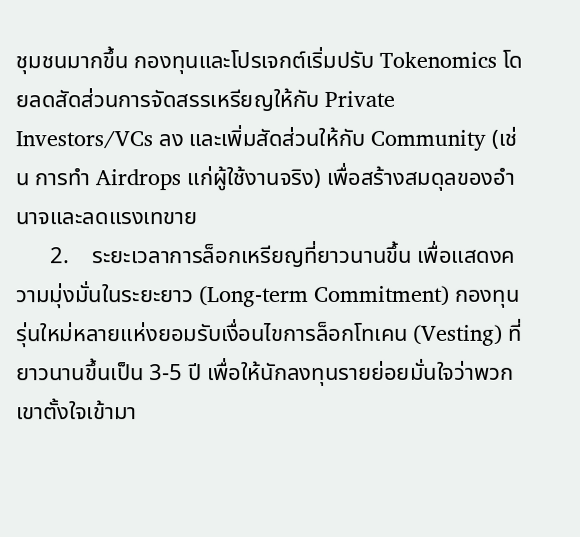ชุมชนมากขึ้น กองทุนและโปรเจกต์เริ่มปรับ Tokenomics โดยลดสัดส่วนการจัดสรรเหรียญให้กับ Private Investors/VCs ลง และเพิ่มสัดส่วนให้กับ Community (เช่น การทำ Airdrops แก่ผู้ใช้งานจริง) เพื่อสร้างสมดุลของอำนาจและลดแรงเทขาย
      2.    ระยะเวลาการล็อกเหรียญที่ยาวนานขึ้น เพื่อแสดงความมุ่งมั่นในระยะยาว (Long-term Commitment) กองทุนรุ่นใหม่หลายแห่งยอมรับเงื่อนไขการล็อกโทเคน (Vesting) ที่ยาวนานขึ้นเป็น 3-5 ปี เพื่อให้นักลงทุนรายย่อยมั่นใจว่าพวกเขาตั้งใจเข้ามา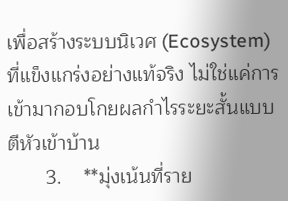เพื่อสร้างระบบนิเวศ (Ecosystem) ที่แข็งแกร่งอย่างแท้จริง ไม่ใช่แค่การเข้ามากอบโกยผลกำไรระยะสั้นแบบตีหัวเข้าบ้าน
       3.    **มุ่งเน้นที่ราย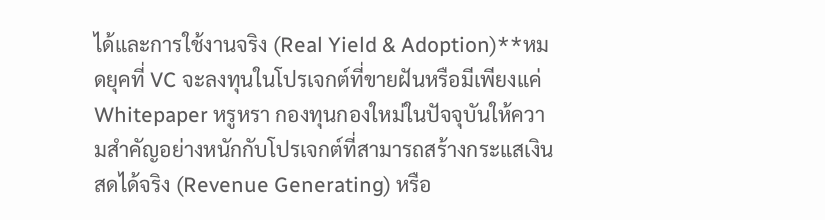ได้และการใช้งานจริง (Real Yield & Adoption)**หมดยุคที่ VC จะลงทุนในโปรเจกต์ที่ขายฝันหรือมีเพียงแค่ Whitepaper หรูหรา กองทุนกองใหม่ในปัจจุบันให้ความสำคัญอย่างหนักกับโปรเจกต์ที่สามารถสร้างกระแสเงินสดได้จริง (Revenue Generating) หรือ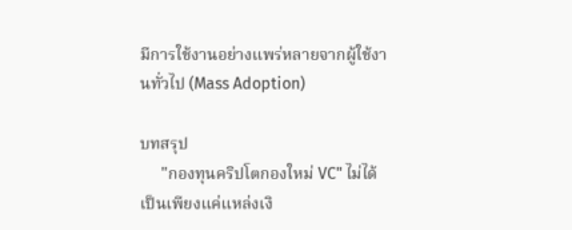มีการใช้งานอย่างแพร่หลายจากผู้ใช้งานทั่วไป (Mass Adoption)

บทสรุป
     "กองทุนคริปโตกองใหม่ VC" ไม่ได้เป็นเพียงแค่แหล่งเงิ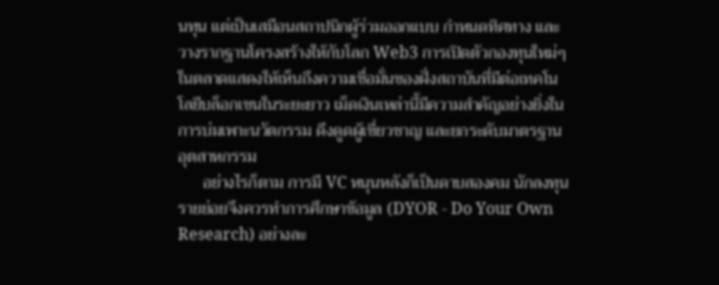นทุน แต่เป็นเสมือนสถาปนิกผู้ร่วมออกแบบ กำหนดทิศทาง และวางรากฐานโครงสร้างให้กับโลก Web3 การเปิดตัวกองทุนใหม่ๆ ในตลาดแสดงให้เห็นถึงความเชื่อมั่นของฝั่งสถาบันที่มีต่อเทคโนโลยีบล็อกเชนในระยะยาว เม็ดเงินเหล่านี้มีความสำคัญอย่างยิ่งในการบ่มเพาะนวัตกรรม ดึงดูดผู้เชี่ยวชาญ และยกระดับมาตรฐานอุตสาหกรรม
      อย่างไรก็ตาม การมี VC หนุนหลังก็เป็นดาบสองคม นักลงทุนรายย่อยจึงควรทำการศึกษาข้อมูล (DYOR - Do Your Own Research) อย่างละ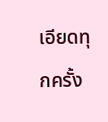เอียดทุกครั้ง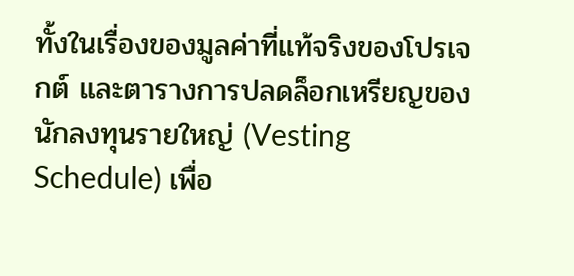ทั้งในเรื่องของมูลค่าที่แท้จริงของโปรเจกต์ และตารางการปลดล็อกเหรียญของนักลงทุนรายใหญ่ (Vesting Schedule) เพื่อ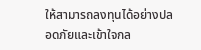ให้สามารถลงทุนได้อย่างปลอดภัยและเข้าใจกล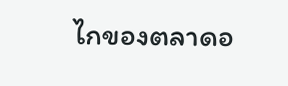ไกของตลาดอ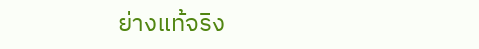ย่างแท้จริง